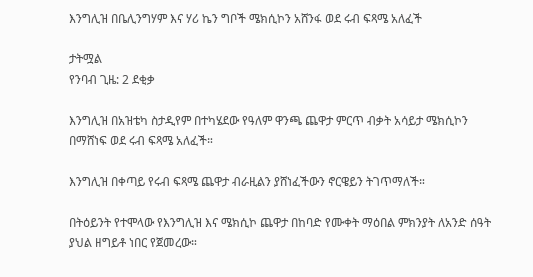እንግሊዝ በቤሊንግሃም እና ሃሪ ኬን ግቦች ሜክሲኮን አሸንፋ ወደ ሩብ ፍጻሜ አለፈች

ታትሟል
የንባብ ጊዜ: 2 ደቂቃ

እንግሊዝ በአዝቴካ ስታዲየም በተካሄደው የዓለም ዋንጫ ጨዋታ ምርጥ ብቃት አሳይታ ሜክሲኮን በማሸነፍ ወደ ሩብ ፍጻሜ አለፈች።

እንግሊዝ በቀጣይ የሩብ ፍጻሜ ጨዋታ ብራዚልን ያሸነፈችውን ኖርዌይን ትገጥማለች።

በትዕይንት የተሞላው የእንግሊዝ እና ሜክሲኮ ጨዋታ በከባድ የሙቀት ማዕበል ምክንያት ለአንድ ሰዓት ያህል ዘግይቶ ነበር የጀመረው።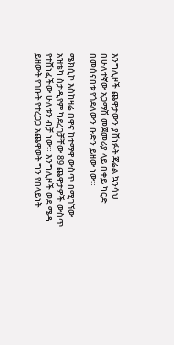እንግሊዞች ጨዋታውን ያሸነፉት ጃሬል ኳንሳህ በሁለተኛው አጋማሽ መጀመሪያ ላይ በቀይ ካርድ በመሰናበቱ የጎደለውን ቡድን ይዘው ነው።

ሜክሲኮ እስከዛሬ በዋና ከተማዋ ውስጥ በሚገኘው አዝቴካ ስታዲየም ካደረገቻቸው 89 ጨዋታዎች ውስጥ የተሸነፈችው ሁለቱን ብቻ ነው። እንግሊዞች ወደ ሜዳ ይዘውት የገቡት የተረጋጋ አጨዋወት ግን የበላይነት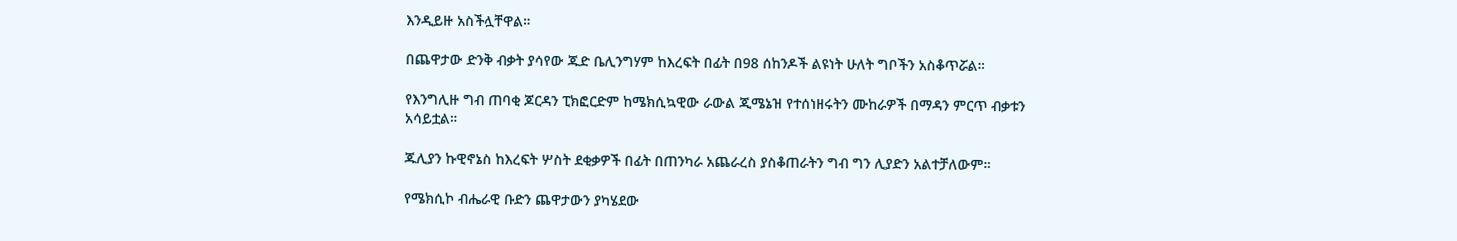እንዲይዙ አስችሏቸዋል።

በጨዋታው ድንቅ ብቃት ያሳየው ጁድ ቤሊንግሃም ከእረፍት በፊት በ98 ሰከንዶች ልዩነት ሁለት ግቦችን አስቆጥሯል።

የእንግሊዙ ግብ ጠባቂ ጆርዳን ፒክፎርድም ከሜክሲኳዊው ራውል ጂሜኔዝ የተሰነዘሩትን ሙከራዎች በማዳን ምርጥ ብቃቱን አሳይቷል።

ጁሊያን ኩዊኖኔስ ከእረፍት ሦስት ደቂቃዎች በፊት በጠንካራ አጨራረስ ያስቆጠራትን ግብ ግን ሊያድን አልተቻለውም።

የሜክሲኮ ብሔራዊ ቡድን ጨዋታውን ያካሄደው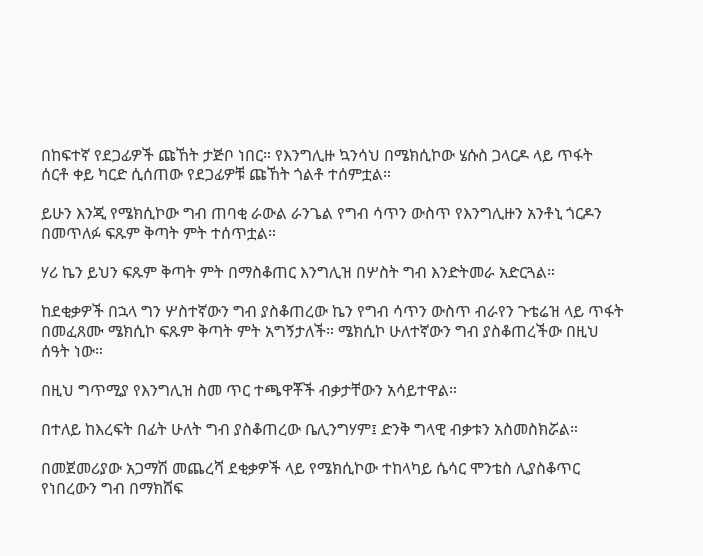በከፍተኛ የደጋፊዎች ጩኸት ታጅቦ ነበር። የእንግሊዙ ኳንሳህ በሜክሲኮው ሄሱስ ጋላርዶ ላይ ጥፋት ሰርቶ ቀይ ካርድ ሲሰጠው የደጋፊዎቹ ጩኸት ጎልቶ ተሰምቷል።

ይሁን እንጂ የሜክሲኮው ግብ ጠባቂ ራውል ራንጌል የግብ ሳጥን ውስጥ የእንግሊዙን አንቶኒ ጎርዶን በመጥለፉ ፍጹም ቅጣት ምት ተሰጥቷል።

ሃሪ ኬን ይህን ፍጹም ቅጣት ምት በማስቆጠር እንግሊዝ በሦስት ግብ እንድትመራ አድርጓል።

ከደቂቃዎች በኋላ ግን ሦስተኛውን ግብ ያስቆጠረው ኬን የግብ ሳጥን ውስጥ ብራየን ጉቴሬዝ ላይ ጥፋት በመፈጸሙ ሜክሲኮ ፍጹም ቅጣት ምት አግኝታለች። ሜክሲኮ ሁለተኛውን ግብ ያስቆጠረችው በዚህ ሰዓት ነው።

በዚህ ግጥሚያ የእንግሊዝ ስመ ጥር ተጫዋቾች ብቃታቸውን አሳይተዋል።

በተለይ ከእረፍት በፊት ሁለት ግብ ያስቆጠረው ቤሊንግሃም፤ ድንቅ ግላዊ ብቃቱን አስመስክሯል።

በመጀመሪያው አጋማሽ መጨረሻ ደቂቃዎች ላይ የሜክሲኮው ተከላካይ ሴሳር ሞንቴስ ሊያስቆጥር የነበረውን ግብ በማክሸፍ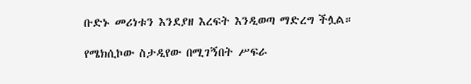ቡድኑ መሪነቱን እንደያዘ እረፍት እንዲወጣ ማድረግ ችሏል።

የሜክሲኮው ስታዲየው በሚገኝበት ሥፍራ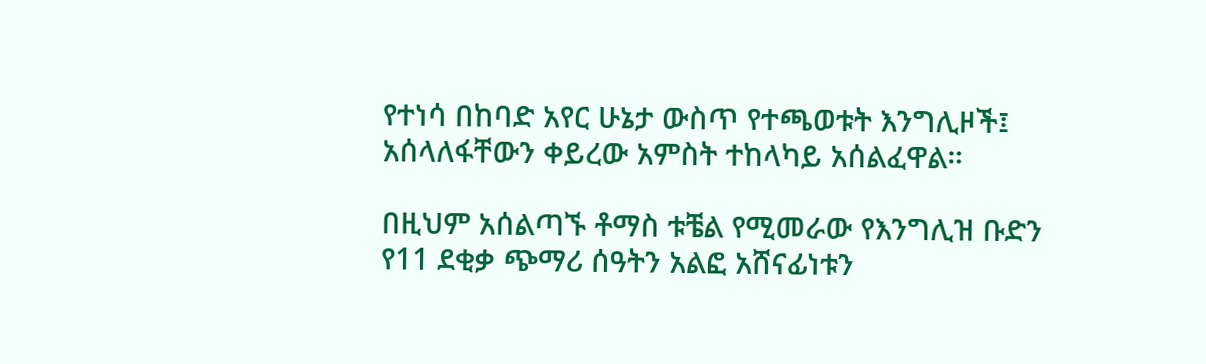የተነሳ በከባድ አየር ሁኔታ ውስጥ የተጫወቱት እንግሊዞች፤ አሰላለፋቸውን ቀይረው አምስት ተከላካይ አሰልፈዋል።

በዚህም አሰልጣኙ ቶማስ ቱቼል የሚመራው የእንግሊዝ ቡድን የ11 ደቂቃ ጭማሪ ሰዓትን አልፎ አሸናፊነቱን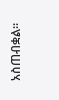አስጠብቋል።